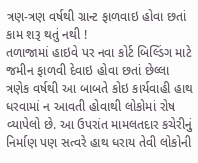ત્રણ-ત્રણ વર્ષથી ગ્રાન્ટ ફાળવાઇ હોવા છતાં કામ શરૂ થતું નથી !
તળાજામાં હાઇવે પર નવા કોર્ટ બિલ્ડિંગ માટે જમીન ફાળવી દેવાઇ હોવા છતાં છેલ્લા ત્રણેક વર્ષથી આ બાબતે કોઇ કાર્યવાહી હાથ ધરવામાં ન આવતી હોવાથી લોકોમાં રોષ વ્યાપેલો છે. આ ઉપરાંત મામલતદાર કચેરીનું નિર્માણ પણ સત્વરે હાથ ધરાય તેવી લોકોની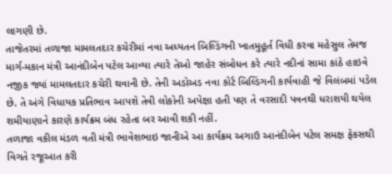લાગણી છે.
તાજેતરમાં તળાજા મામલતદાર કચેરીમાં નવા અધ્યતન બિલ્ડિંગની ખાતમુહૂર્ત વિધી કરવા મહેસુલ તેમજ માર્ગ-મકાન મંત્રી આનંદીબેન પટેલ આવ્યા ત્યારે તેઓ જાહેર સંબોધન કરે ત્યારે નદીનાં સામા કાંઠે હાઇવે નજીક જ્યાં મામલતદાર કચેરી થવાની છે. તેની અડોઅડ નવા કોર્ટ બિલ્ડિંગની કાર્યવાહી જે વિલંબમાં પડેલ છે. તે અંગે વિધાયક પ્રતિભાવ આપશે તેવી લોકોની અપેક્ષા હતી પણ તે વરસાદી પવનથી ધરાશયી થયેલ શમીયાણાને કારણે કાર્યક્રમ બંધ રહેતા બર આવી શકી નહીં.
તળાજા વકીલ મંડળ વતી મંત્રી ભાવેશભાઇ જાનીએ આ કાર્યક્રમ અગાઉ આનંદીબેન પટેલ સમક્ષ ફેકસથી વિગતે રજૂઆત કરી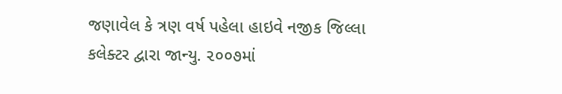જણાવેલ કે ત્રણ વર્ષ પહેલા હાઇવે નજીક જિલ્લા કલેક્ટર દ્વારા જાન્યુ. ૨૦૦૭માં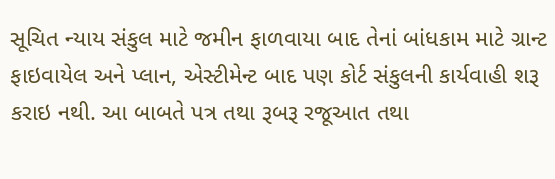સૂચિત ન્યાય સંકુલ માટે જમીન ફાળવાયા બાદ તેનાં બાંધકામ માટે ગ્રાન્ટ ફાઇવાયેલ અને પ્લાન, એસ્ટીમેન્ટ બાદ પણ કોર્ટ સંકુલની કાર્યવાહી શરૂ કરાઇ નથી. આ બાબતે પત્ર તથા રૂબરૂ રજૂઆત તથા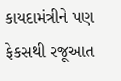કાયદામંત્રીને પણ ફેકસથી રજૂઆત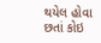થયેલ હોવા છતાં કોઇ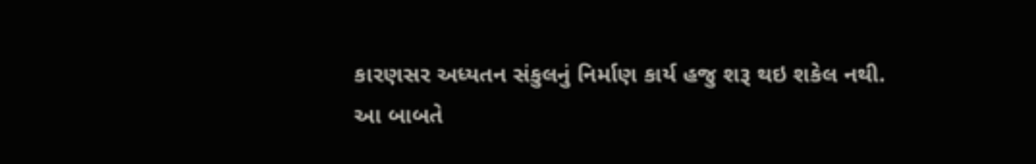કારણસર અધ્યતન સંકુલનું નિર્માણ કાર્ય હજુ શરૂ થઇ શકેલ નથી.
આ બાબતે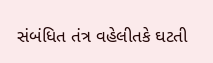સંબંધિત તંત્ર વહેલીતકે ઘટતી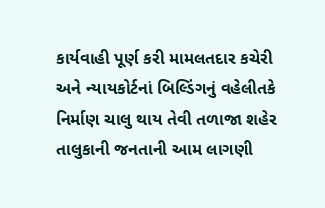કાર્યવાહી પૂર્ણ કરી મામલતદાર કચેરી અને ન્યાયકોર્ટનાં બિલ્ડિંગનું વહેલીતકે નિર્માણ ચાલુ થાય તેવી તળાજા શહેર તાલુકાની જનતાની આમ લાગણી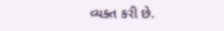વ્યક્ત કરી છે.